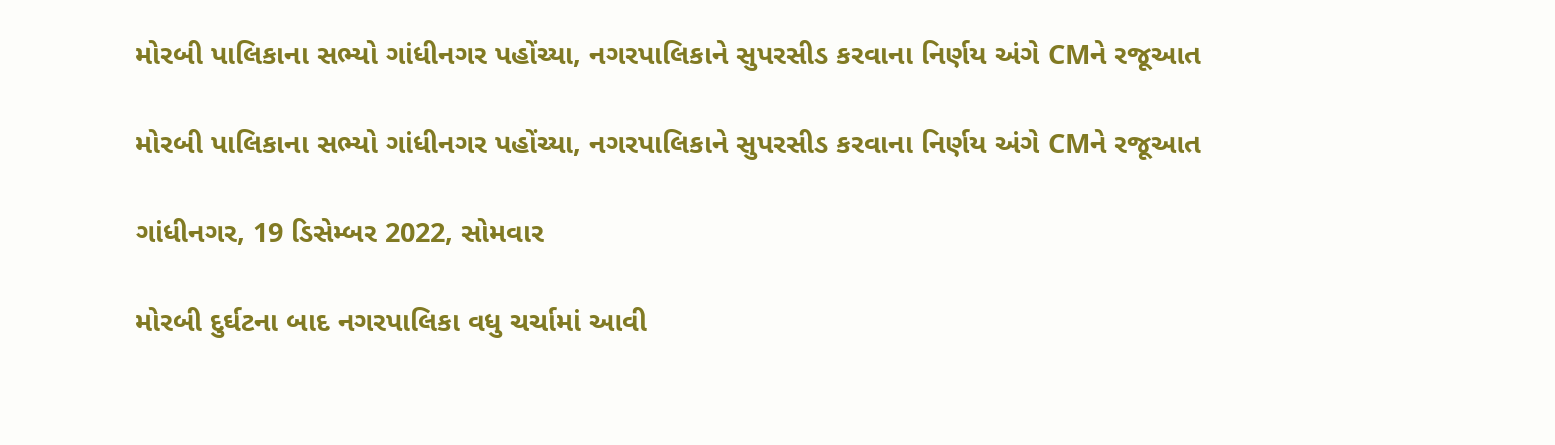મોરબી પાલિકાના સભ્યો ગાંધીનગર પહોંચ્યા, નગરપાલિકાને સુપરસીડ કરવાના નિર્ણય અંગે CMને રજૂઆત

મોરબી પાલિકાના સભ્યો ગાંધીનગર પહોંચ્યા, નગરપાલિકાને સુપરસીડ કરવાના નિર્ણય અંગે CMને રજૂઆત

ગાંધીનગર, 19 ડિસેમ્બર 2022, સોમવાર

મોરબી દુર્ઘટના બાદ નગરપાલિકા વધુ ચર્ચામાં આવી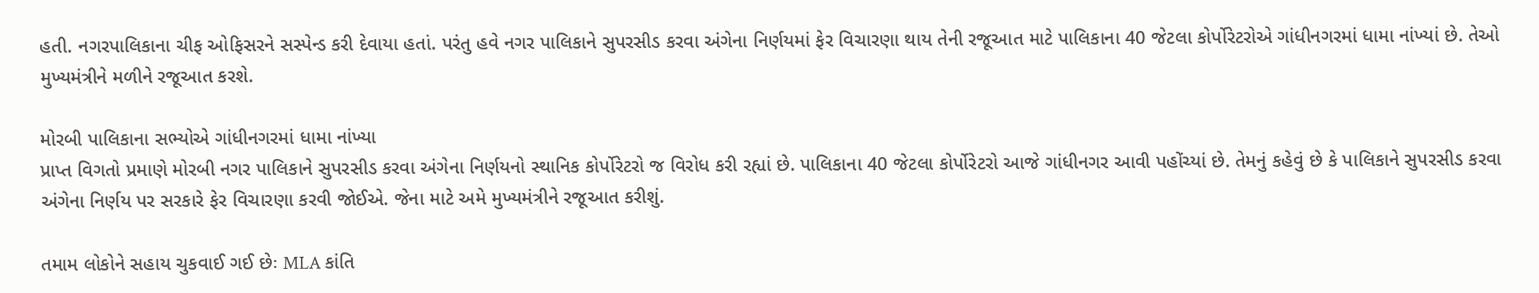હતી. નગરપાલિકાના ચીફ ઓફિસરને સસ્પેન્ડ કરી દેવાયા હતાં. પરંતુ હવે નગર પાલિકાને સુપરસીડ કરવા અંગેના નિર્ણયમાં ફેર વિચારણા થાય તેની રજૂઆત માટે પાલિકાના 40 જેટલા કોર્પોરેટરોએ ગાંધીનગરમાં ધામા નાંખ્યાં છે. તેઓ મુખ્યમંત્રીને મળીને રજૂઆત કરશે.

મોરબી પાલિકાના સભ્યોએ ગાંધીનગરમાં ધામા નાંખ્યા
પ્રાપ્ત વિગતો પ્રમાણે મોરબી નગર પાલિકાને સુપરસીડ કરવા અંગેના નિર્ણયનો સ્થાનિક કોર્પોરેટરો જ વિરોધ કરી રહ્યાં છે. પાલિકાના 40 જેટલા કોર્પોરેટરો આજે ગાંધીનગર આવી પહોંચ્યાં છે. તેમનું કહેવું છે કે પાલિકાને સુપરસીડ કરવા અંગેના નિર્ણય પર સરકારે ફેર વિચારણા કરવી જોઈએ. જેના માટે અમે મુખ્યમંત્રીને રજૂઆત કરીશું.

તમામ લોકોને સહાય ચુકવાઈ ગઈ છેઃ MLA કાંતિ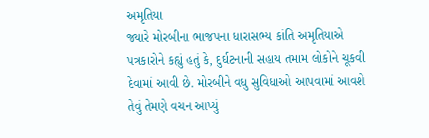અમૃતિયા
જ્યારે મોરબીના ભાજપના ધારાસભ્ય કાંતિ અમૃતિયાએ પત્રકારોને કહ્યું હતું કે, દુર્ઘટનાની સહાય તમામ લોકોને ચૂકવી દેવામાં આવી છે. મોરબીને વધુ સુવિધાઓ આપવામાં આવશે તેવું તેમણે વચન આપ્યું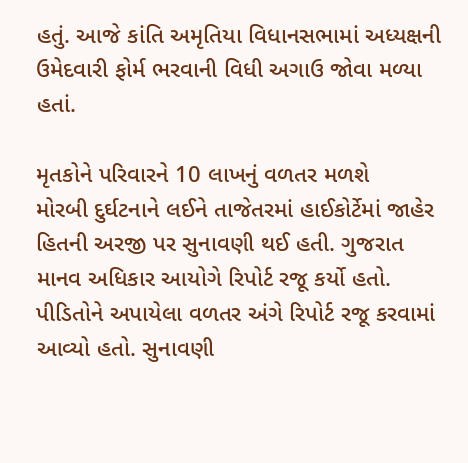હતું. આજે કાંતિ અમૃતિયા વિધાનસભામાં અધ્યક્ષની ઉમેદવારી ફોર્મ ભરવાની વિધી અગાઉ જોવા મળ્યા હતાં.

મૃતકોને પરિવારને 10 લાખનું વળતર મળશે
મોરબી દુર્ઘટનાને લઈને તાજેતરમાં હાઈકોર્ટેમાં જાહેર હિતની અરજી પર સુનાવણી થઈ હતી. ગુજરાત માનવ અધિકાર આયોગે રિપોર્ટ રજૂ કર્યો હતો. પીડિતોને અપાયેલા વળતર અંગે રિપોર્ટ રજૂ કરવામાં આવ્યો હતો. સુનાવણી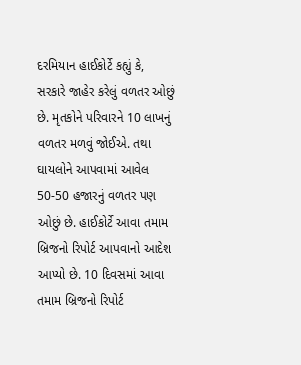દરમિયાન હાઈકોર્ટે કહ્યું કે, સરકારે જાહેર કરેલું વળતર ઓછું છે. મૃતકોને પરિવારને 10 લાખનું વળતર મળવું જોઈએ. તથા ઘાયલોને આપવામાં આવેલ 50-50 હજારનું વળતર પણ ઓછું છે. હાઈકોર્ટે આવા તમામ બ્રિજનો રિપોર્ટ આપવાનો આદેશ આપ્યો છે. 10 દિવસમાં આવા તમામ બ્રિજનો રિપોર્ટ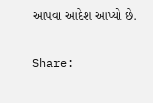આપવા આદેશ આપ્યો છે.

Share: